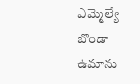ఎమ్మెల్యే బొండా ఉమాను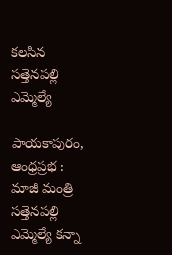కలసిన సత్తెనపల్లి ఎమ్మెల్యే

పాయకాపురం, ఆంధ్రప్రభ : మాజీ మంత్రి సత్తెనపల్లి ఎమ్మెల్యే కన్నా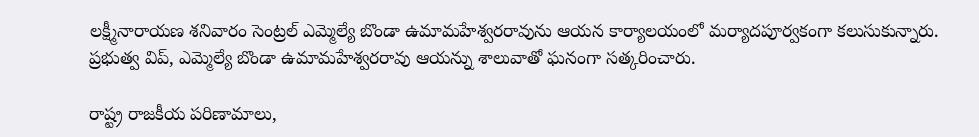లక్ష్మీనారాయణ శనివారం సెంట్రల్ ఎమ్మెల్యే బొండా ఉమామహేశ్వరరావును ఆయన కార్యాలయంలో మర్యాదపూర్వకంగా కలుసుకున్నారు. ప్రభుత్వ విప్, ఎమ్మెల్యే బొండా ఉమామహేశ్వరరావు ఆయన్ను శాలువాతో ఘనంగా సత్కరించారు.

రాష్ట్ర రాజకీయ పరిణామాలు,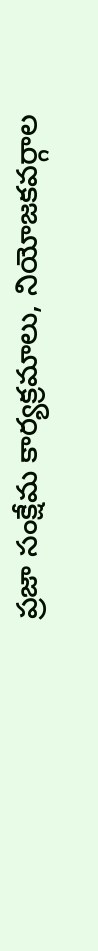ప్రజా సంక్షేమ కార్యక్రమాలు, నియోజకవర్గాల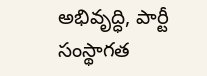అభివృద్ధి, పార్టీ సంస్థాగత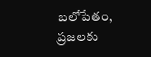బలోపేతం, ప్రజలకు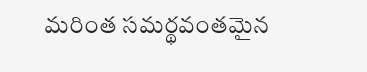మరింత సమర్థవంతమైన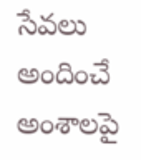సేవలు అందించే అంశాలపై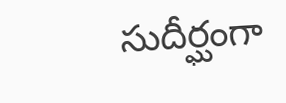సుదీర్ఘంగా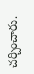చర్చించారు.